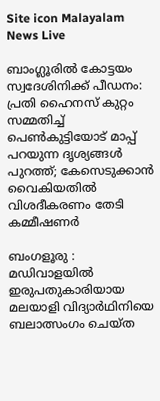Site icon Malayalam News Live

ബാംഗ്ലൂരിൽ കോട്ടയം സ്വദേശിനിക്ക് പീഡനം: പ്രതി ഹൈനസ് കുറ്റം സമ്മതിച്ച്‌ പെണ്‍കുട്ടിയോട് മാപ്പ് പറയുന്ന ദൃശ്യങ്ങള്‍ പുറത്ത്; കേസെടുക്കാൻ വൈകിയതില്‍ വിശദീകരണം തേടി കമ്മീഷണർ

ബംഗളൂരു : മഡിവാളയില്‍ ഇരുപതുകാരിയായ മലയാളി വിദ്യാർഥിനിയെ ബലാത്സംഗം ചെയ്ത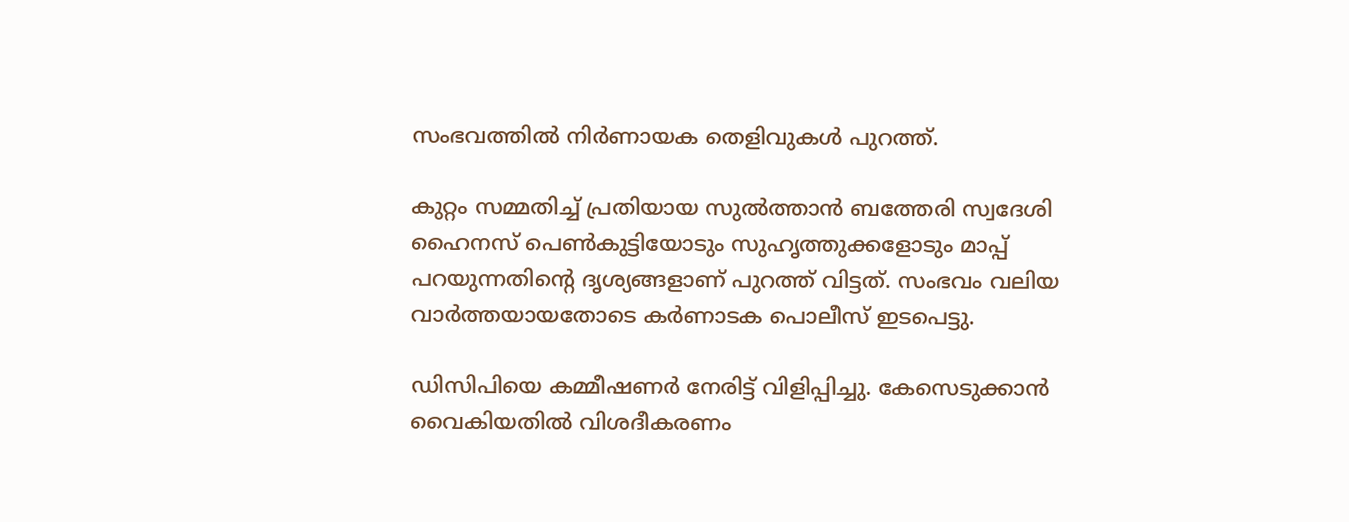സംഭവത്തില്‍ നിർണായക തെളിവുകള്‍ പുറത്ത്.

കുറ്റം സമ്മതിച്ച്‌ പ്രതിയായ സുല്‍ത്താൻ ബത്തേരി സ്വദേശി ഹൈനസ് പെണ്‍കുട്ടിയോടും സുഹൃത്തുക്കളോടും മാപ്പ് പറയുന്നതിന്റെ ദൃശ്യങ്ങളാണ് പുറത്ത് വിട്ടത്. സംഭവം വലിയ വാർത്തയായതോടെ കർണാടക പൊലീസ് ഇടപെട്ടു.

ഡിസിപിയെ കമ്മീഷണർ നേരിട്ട് വിളിപ്പിച്ചു. കേസെടുക്കാൻ വൈകിയതില്‍ വിശദീകരണം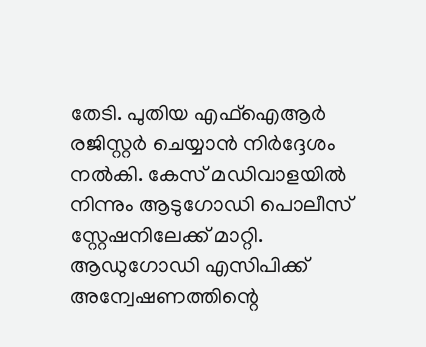തേടി. പുതിയ എഫ്‌ഐആർ രജിസ്റ്റർ ചെയ്യാൻ നിർദ്ദേശം നല്‍കി. കേസ് മഡിവാളയില്‍ നിന്നും ആടുഗോഡി പൊലീസ് സ്റ്റേഷനിലേക്ക് മാറ്റി. ആഡുഗോഡി എസിപിക്ക് അന്വേഷണത്തിന്റെ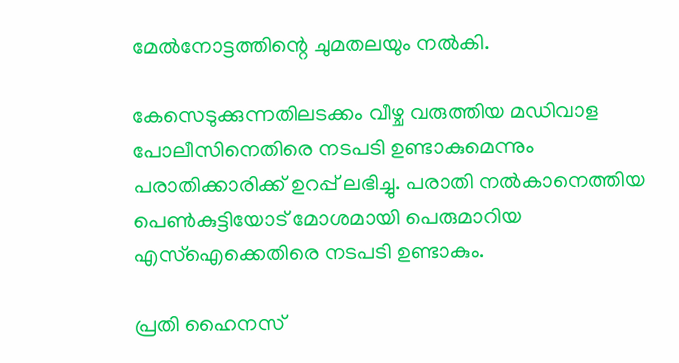മേല്‍നോട്ടത്തിന്റെ ചുമതലയും നല്‍കി.

കേസെടുക്കുന്നതിലടക്കം വീഴ്ച വരുത്തിയ മഡിവാള പോലീസിനെതിരെ നടപടി ഉണ്ടാകുമെന്നും പരാതിക്കാരിക്ക് ഉറപ്പ് ലഭിച്ചു. പരാതി നല്‍കാനെത്തിയ പെണ്‍കുട്ടിയോട് മോശമായി പെരുമാറിയ എസ്‌ഐക്കെതിരെ നടപടി ഉണ്ടാകും.

പ്രതി ഹൈനസ്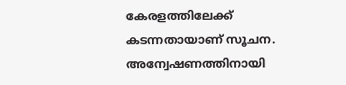കേരളത്തിലേക്ക് കടന്നതായാണ് സൂചന. അന്വേഷണത്തിനായി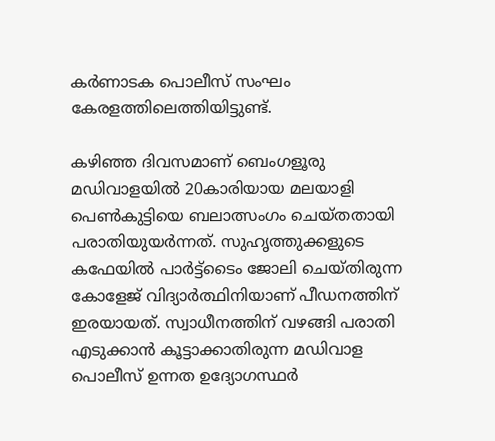കർണാടക പൊലീസ് സംഘം കേരളത്തിലെത്തിയിട്ടുണ്ട്.

കഴിഞ്ഞ ദിവസമാണ് ബെംഗളൂരു മഡിവാളയില്‍ 20കാരിയായ മലയാളി പെണ്‍കുട്ടിയെ ബലാത്സംഗം ചെയ്തതായി പരാതിയുയർന്നത്. സുഹൃത്തുക്കളുടെ കഫേയില്‍ പാർട്ട്ടൈം ജോലി ചെയ്തിരുന്ന കോളേജ് വിദ്യാർത്ഥിനിയാണ് പീഡനത്തിന് ഇരയായത്. സ്വാധീനത്തിന് വഴങ്ങി പരാതി എടുക്കാൻ കൂട്ടാക്കാതിരുന്ന മഡിവാള പൊലീസ് ഉന്നത ഉദ്യോഗസ്ഥർ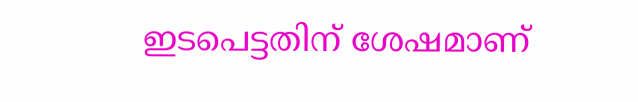ഇടപെട്ടതിന് ശേഷമാണ്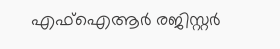എഫ്‌ഐആർ രജിസ്റ്റർ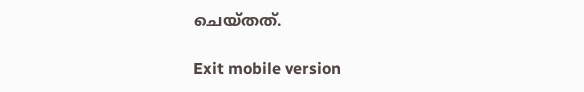ചെയ്തത്.

Exit mobile version